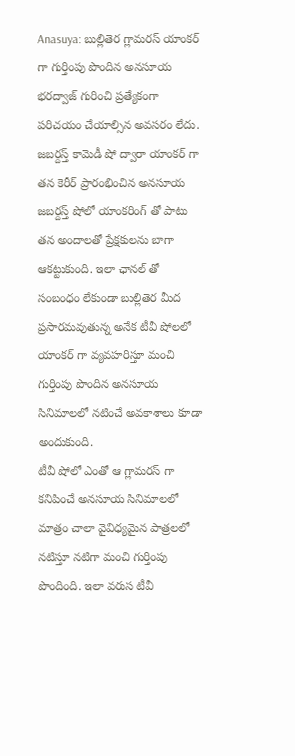Anasuya: బుల్లితెర గ్లామరస్ యాంకర్ గా గుర్తింపు పొందిన అనసూయ భరద్వాజ్ గురించి ప్రత్యేకంగా పరిచయం చేయాల్సిన అవసరం లేదు. జబర్దస్త్ కామెడీ షో ద్వారా యాంకర్ గా తన కెరీర్ ప్రారంభించిన అనసూయ జబర్దస్త్ షోలో యాంకరింగ్ తో పాటు తన అందాలతో ప్రేక్షకులను బాగా ఆకట్టుకుంది. ఇలా ఛానల్ తో సంబంధం లేకుండా బుల్లితెర మీద ప్రసారమవుతున్న అనేక టీవీ షోలలో యాంకర్ గా వ్యవహరిస్తూ మంచి గుర్తింపు పొందిన అనసూయ సినిమాలలో నటించే అవకాశాలు కూడా అందుకుంది.
టీవీ షోలో ఎంతో ఆ గ్లామరస్ గా కనిపించే అనసూయ సినిమాలలో మాత్రం చాలా వైవిధ్యమైన పాత్రలలో నటిస్తూ నటిగా మంచి గుర్తింపు పొందింది. ఇలా వరుస టీవీ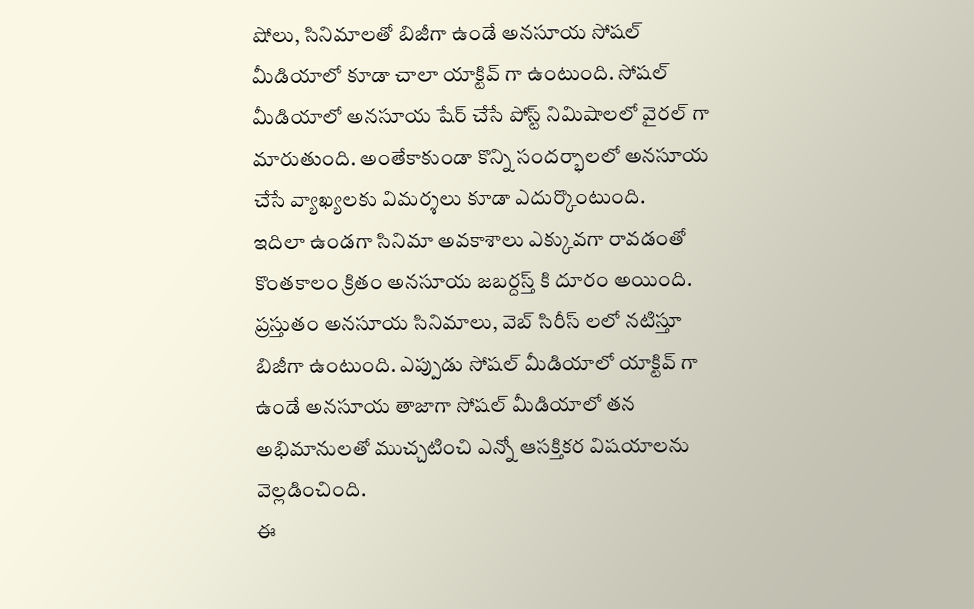షోలు, సినిమాలతో బిజీగా ఉండే అనసూయ సోషల్ మీడియాలో కూడా చాలా యాక్టివ్ గా ఉంటుంది. సోషల్ మీడియాలో అనసూయ షేర్ చేసే పోస్ట్ నిమిషాలలో వైరల్ గా మారుతుంది. అంతేకాకుండా కొన్ని సందర్భాలలో అనసూయ చేసే వ్యాఖ్యలకు విమర్శలు కూడా ఎదుర్కొంటుంది.
ఇదిలా ఉండగా సినిమా అవకాశాలు ఎక్కువగా రావడంతో కొంతకాలం క్రితం అనసూయ జబర్దస్త్ కి దూరం అయింది. ప్రస్తుతం అనసూయ సినిమాలు, వెబ్ సిరీస్ లలో నటిస్తూ బిజీగా ఉంటుంది. ఎప్పుడు సోషల్ మీడియాలో యాక్టివ్ గా ఉండే అనసూయ తాజాగా సోషల్ మీడియాలో తన అభిమానులతో ముచ్చటించి ఎన్నో ఆసక్తికర విషయాలను వెల్లడించింది.
ఈ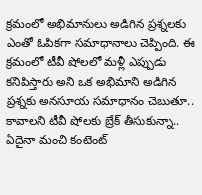క్రమంలో అభిమానులు అడిగిన ప్రశ్నలకు ఎంతో ఓపికగా సమాధానాలు చెప్పింది. ఈ క్రమంలో టీవీ షోలలో మళ్లీ ఎప్పుడు కనిపిస్తారు అని ఒక అభిమాని అడిగిన ప్రశ్నకు అనసూయ సమాధానం చెబుతూ.. కావాలని టీవీ షోలకు బ్రేక్ తీసుకున్నా.. ఏదైనా మంచి కంటెంట్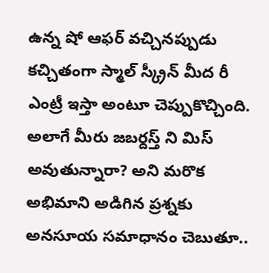ఉన్న షో ఆఫర్ వచ్చినప్పుడు కచ్చితంగా స్మాల్ స్క్రీన్ మీద రీ ఎంట్రీ ఇస్తా అంటూ చెప్పుకొచ్చింది.
అలాగే మీరు జబర్దస్త్ ని మిస్ అవుతున్నారా? అని మరొక అభిమాని అడిగిన ప్రశ్నకు అనసూయ సమాధానం చెబుతూ..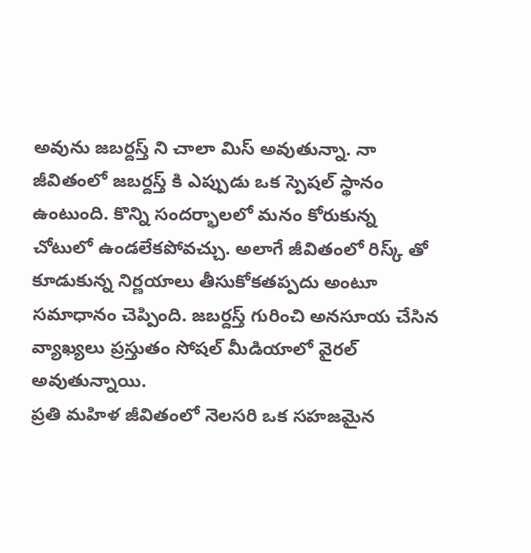అవును జబర్దస్త్ ని చాలా మిస్ అవుతున్నా. నా జీవితంలో జబర్దస్త్ కి ఎప్పుడు ఒక స్పెషల్ స్థానం ఉంటుంది. కొన్ని సందర్భాలలో మనం కోరుకున్న చోటులో ఉండలేకపోవచ్చు. అలాగే జీవితంలో రిస్క్ తో కూడుకున్న నిర్ణయాలు తీసుకోకతప్పదు అంటూ సమాధానం చెప్పింది. జబర్దస్త్ గురించి అనసూయ చేసిన వ్యాఖ్యలు ప్రస్తుతం సోషల్ మీడియాలో వైరల్ అవుతున్నాయి.
ప్రతి మహిళ జీవితంలో నెలసరి ఒక సహజమైన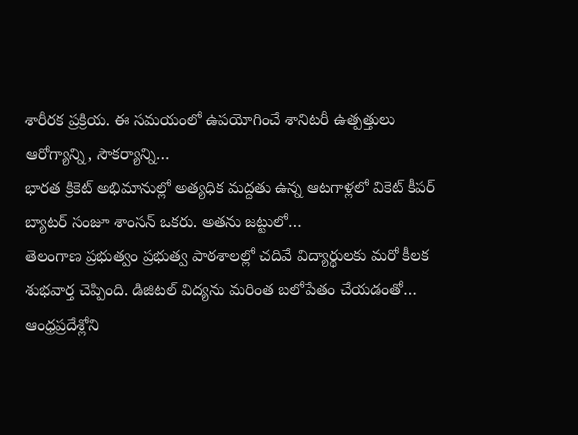శారీరక ప్రక్రియ. ఈ సమయంలో ఉపయోగించే శానిటరీ ఉత్పత్తులు ఆరోగ్యాన్ని, సౌకర్యాన్ని…
భారత క్రికెట్ అభిమానుల్లో అత్యధిక మద్దతు ఉన్న ఆటగాళ్లలో వికెట్ కీపర్ బ్యాటర్ సంజూ శాంసన్ ఒకరు. అతను జట్టులో…
తెలంగాణ ప్రభుత్వం ప్రభుత్వ పాఠశాలల్లో చదివే విద్యార్థులకు మరో కీలక శుభవార్త చెప్పింది. డిజిటల్ విద్యను మరింత బలోపేతం చేయడంతో…
ఆంధ్రప్రదేశ్లోని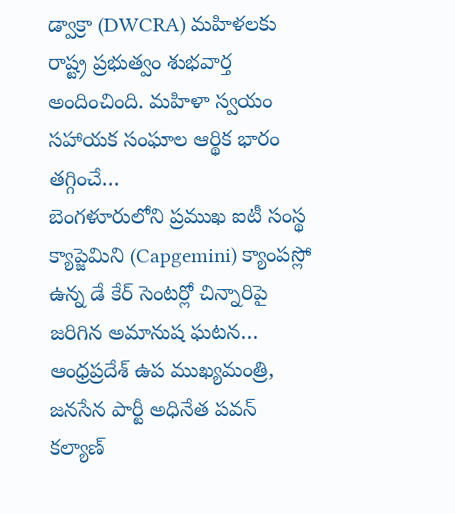డ్వాక్రా (DWCRA) మహిళలకు రాష్ట్ర ప్రభుత్వం శుభవార్త అందించింది. మహిళా స్వయం సహాయక సంఘాల ఆర్థిక భారం తగ్గించే…
బెంగళూరులోని ప్రముఖ ఐటీ సంస్థ క్యాప్జెమిని (Capgemini) క్యాంపస్లో ఉన్న డే కేర్ సెంటర్లో చిన్నారిపై జరిగిన అమానుష ఘటన…
ఆంధ్రప్రదేశ్ ఉప ముఖ్యమంత్రి, జనసేన పార్టీ అధినేత పవన్ కల్యాణ్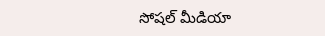సోషల్ మీడియా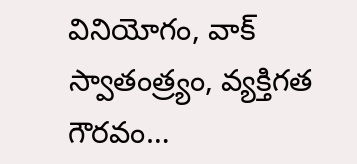వినియోగం, వాక్ స్వాతంత్ర్యం, వ్యక్తిగత గౌరవం…